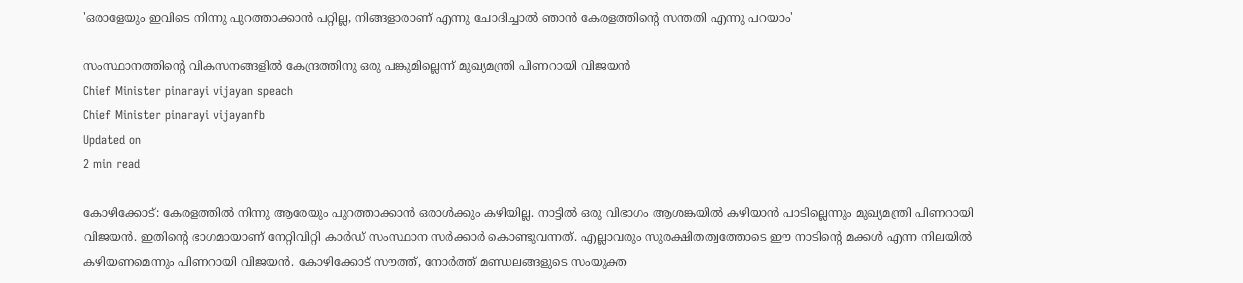'ഒരാളേയും ഇവിടെ നിന്നു പുറത്താക്കാൻ പറ്റില്ല, നിങ്ങളാരാണ് എന്നു ചോദിച്ചാൽ ഞാൻ കേരളത്തിന്റെ സന്തതി എന്നു പറയാം'

സംസ്ഥാനത്തിന്റെ വികസനങ്ങളിൽ കേന്ദ്രത്തിനു ഒരു പങ്കുമില്ലെന്ന് മുഖ്യമന്ത്രി പിണറായി വിജയൻ
Chief Minister pinarayi vijayan speach
Chief Minister pinarayi vijayanfb
Updated on
2 min read

കോഴിക്കോട്: കേരളത്തിൽ നിന്നു ആരേയും പുറത്താക്കാൻ ഒരാൾക്കും കഴിയില്ല. നാട്ടിൽ ഒരു വിഭാഗം ആശങ്കയിൽ കഴിയാൻ പാടില്ലെന്നും മുഖ്യമന്ത്രി പിണറായി വിജയൻ. ഇതിന്റെ ഭാഗമായാണ് നേറ്റിവിറ്റി കാർഡ് സംസ്ഥാന സർക്കാർ കൊണ്ടുവന്നത്. എല്ലാവരും സുരക്ഷിതത്വത്തോടെ ഈ നാടിന്റെ മക്കൾ എന്ന നിലയിൽ കഴിയണമെന്നും പിണറായി വിജയൻ. കോഴിക്കോട് സൗത്ത്, നോർത്ത് മണ്ഡലങ്ങളുടെ സംയുക്ത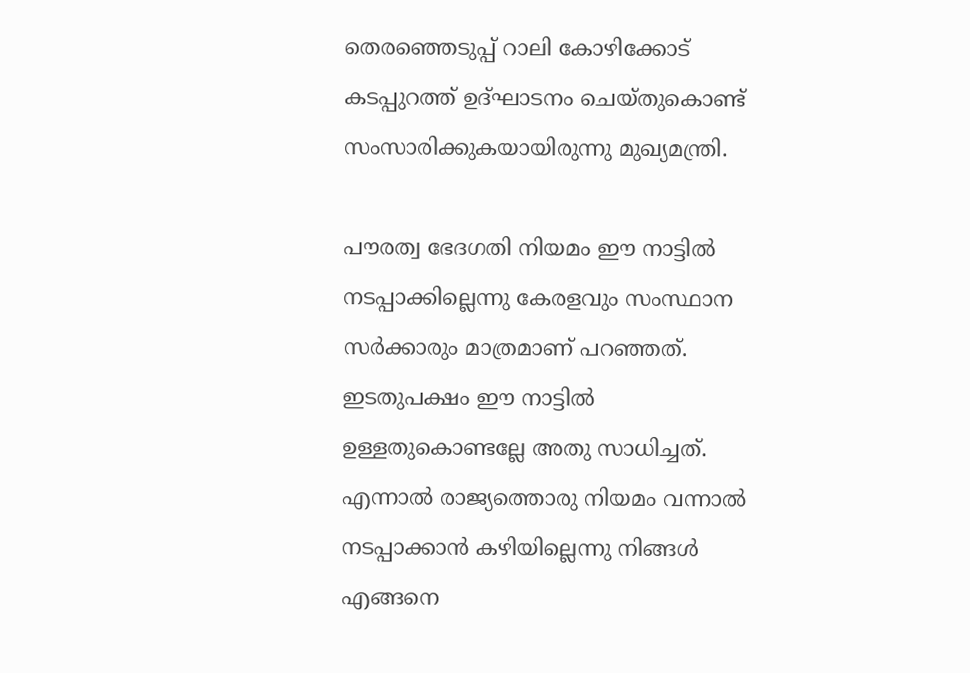തെരഞ്ഞെടുപ്പ് റാലി കോഴിക്കോട് കടപ്പുറത്ത് ഉദ്ഘാടനം ചെയ്തുകൊണ്ട് സംസാരിക്കുകയായിരുന്നു മുഖ്യമന്ത്രി.

പൗരത്വ ഭേദഗതി നിയമം ഈ നാട്ടിൽ നടപ്പാക്കില്ലെന്നു കേരളവും സംസ്ഥാന സർക്കാരും മാത്രമാണ് പറഞ്ഞത്. ഇടതുപക്ഷം ഈ നാട്ടിൽ ഉള്ളതുകൊണ്ടല്ലേ അതു സാധിച്ചത്. എന്നാൽ രാജ്യത്തൊരു നിയമം വന്നാൽ നടപ്പാക്കാൻ കഴിയില്ലെന്നു നിങ്ങൾ എങ്ങനെ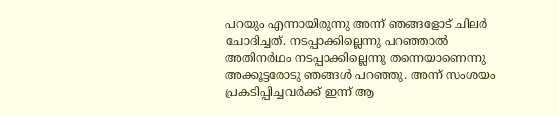പറയും എന്നായിരുന്നു അന്ന് ഞങ്ങളോട് ചിലർ ചോദിച്ചത്. നടപ്പാക്കില്ലെന്നു പറഞ്ഞാൽ അതിനർഥം നടപ്പാക്കില്ലെന്നു തന്നെയാണെന്നു അക്കൂട്ടരോടു ഞങ്ങൾ പറഞ്ഞു. അന്ന് സംശയം പ്രകടിപ്പിച്ചവർക്ക് ഇന്ന് ആ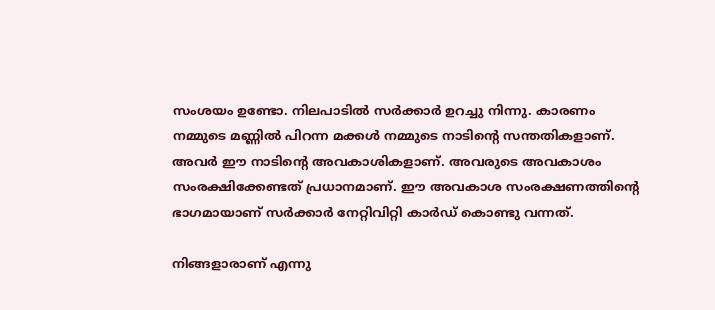സംശയം ഉണ്ടോ. നിലപാടിൽ സർക്കാർ ഉറച്ചു നിന്നു. കാരണം നമ്മുടെ മണ്ണിൽ പിറന്ന മക്കൾ നമ്മുടെ നാടിന്റെ സന്തതികളാണ്. അവർ ഈ നാടിന്റെ അവകാശികളാണ്. അവരുടെ അവകാശം സംരക്ഷിക്കേണ്ടത് പ്രധാനമാണ്. ഈ അവകാശ സംരക്ഷണത്തിന്റെ ഭാഗമായാണ് സർക്കാർ നേറ്റിവിറ്റി കാർഡ് കൊണ്ടു വന്നത്.

നിങ്ങളാരാണ് എന്നു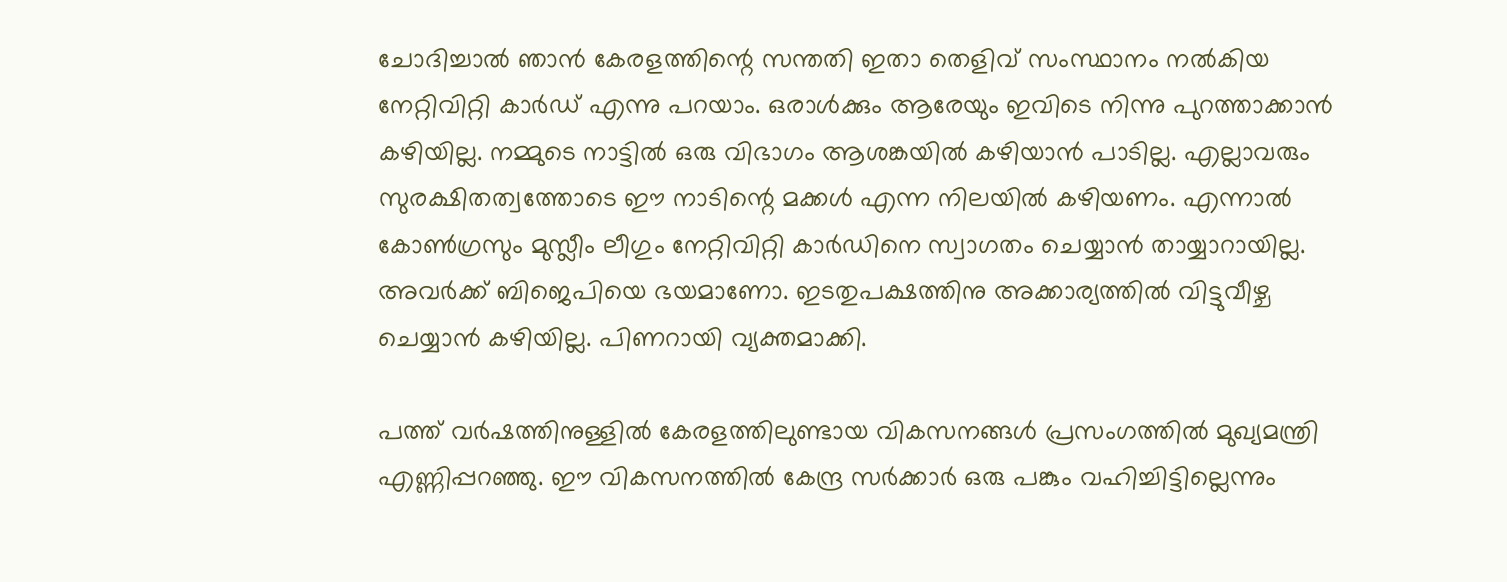ചോദിച്ചാൽ ഞാൻ കേരളത്തിന്റെ സന്തതി ഇതാ തെളിവ് സംസ്ഥാനം നൽകിയ നേറ്റിവിറ്റി കാർഡ് എന്നു പറയാം. ഒരാൾക്കും ആരേയും ഇവിടെ നിന്നു പുറത്താക്കാൻ കഴിയില്ല. നമ്മുടെ നാട്ടിൽ ഒരു വിഭാഗം ആശങ്കയിൽ കഴിയാൻ പാടില്ല. എല്ലാവരും സുരക്ഷിതത്വത്തോടെ ഈ നാടിന്റെ മക്കൾ എന്ന നിലയിൽ കഴിയണം. എന്നാൽ കോൺഗ്രസും മുസ്ലീം ലീഗും നേറ്റിവിറ്റി കാർഡിനെ സ്വാഗതം ചെയ്യാൻ തായ്യാറായില്ല. അവർക്ക് ബിജെപിയെ ഭയമാണോ. ഇടതുപക്ഷത്തിനു അക്കാര്യത്തിൽ വിട്ടുവീഴ്ച ചെയ്യാൻ കഴിയില്ല. പിണറായി വ്യക്തമാക്കി.

പത്ത് വർഷത്തിനുള്ളിൽ കേരളത്തിലുണ്ടായ വികസനങ്ങൾ പ്രസംഗത്തിൽ മുഖ്യമന്ത്രി എണ്ണിപ്പറഞ്ഞു. ഈ വികസനത്തിൽ കേന്ദ്ര സർക്കാർ ഒരു പങ്കും വഹിച്ചിട്ടില്ലെന്നും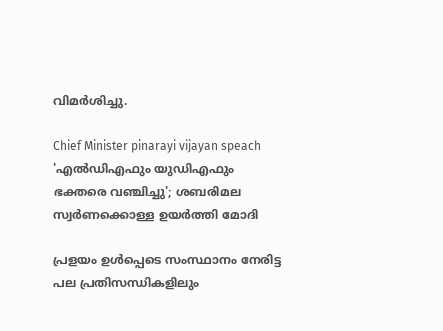വിമർശിച്ചു.

Chief Minister pinarayi vijayan speach
'എല്‍ഡിഎഫും യുഡിഎഫും ഭക്തരെ വഞ്ചിച്ചു'; ശബരിമല സ്വര്‍ണക്കൊള്ള ഉയര്‍ത്തി മോദി

പ്രളയം ഉൾപ്പെടെ സംസ്ഥാനം നേരിട്ട പല പ്രതിസന്ധികളിലും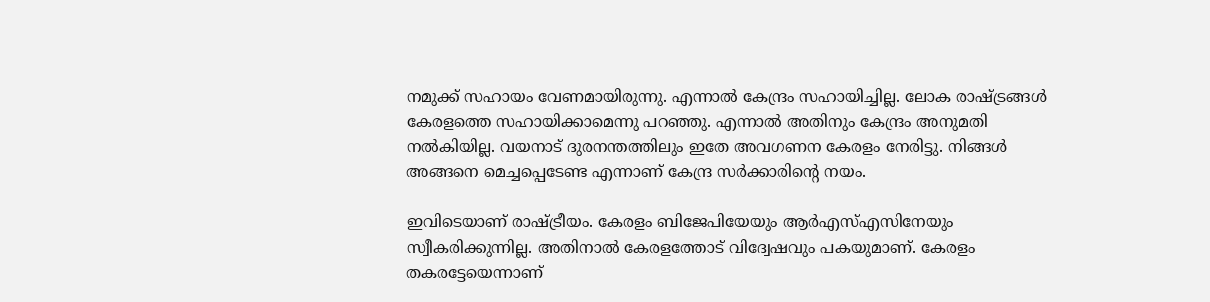നമുക്ക് സഹായം വേണമായിരുന്നു. എന്നാൽ കേന്ദ്രം സഹായിച്ചില്ല. ലോക രാഷ്ട്രങ്ങൾ കേരളത്തെ സഹായിക്കാമെന്നു പറഞ്ഞു. എന്നാൽ അതിനും കേന്ദ്രം അനുമതി നൽകിയില്ല. വയനാട് ദുരനന്തത്തിലും ഇതേ അവഗണന കേരളം നേരിട്ടു. നിങ്ങൾ അങ്ങനെ മെച്ചപ്പെടേണ്ട എന്നാണ് കേന്ദ്ര സർക്കാരിന്റെ നയം.

ഇവിടെയാണ് രാഷ്ട്രീയം. കേരളം ബിജേപിയേയും ആർഎസ്എസിനേയും സ്വീകരിക്കുന്നില്ല. അതിനാൽ കേരളത്തോട് വിദ്വേഷവും പകയുമാണ്. കേരളം തകരട്ടേയെന്നാണ്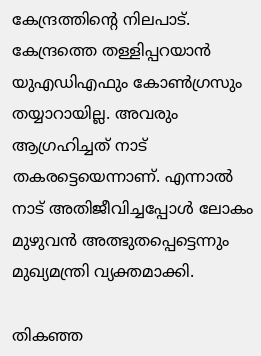കേന്ദ്രത്തിന്റെ നിലപാട്. കേന്ദ്രത്തെ തള്ളിപ്പറയാൻ യുഎഡിഎഫും കോൺഗ്രസും തയ്യാറായില്ല. അവരും ആഗ്രഹിച്ചത് നാട് തകരട്ടെയെന്നാണ്. എന്നാൽ നാട് അതിജീവിച്ചപ്പോൾ ലോകം മുഴുവൻ അത്ഭുതപ്പെട്ടെന്നും മുഖ്യമന്ത്രി വ്യക്തമാക്കി.

തികഞ്ഞ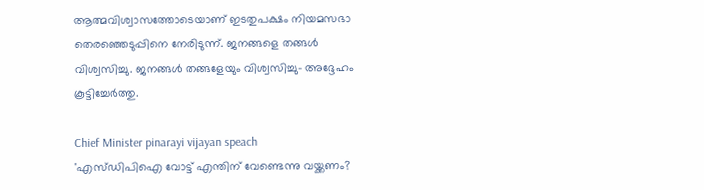ആത്മവിശ്വാസത്തോടെയാണ് ഇടതുപക്ഷം നിയമസഭാ തെരഞ്ഞെടുപ്പിനെ നേരിടുന്ന്. ജനങ്ങളെ തങ്ങൾ വിശ്വസിച്ചു. ജനങ്ങൾ തങ്ങളേയും വിശ്വസിച്ചു- അദ്ദേഹം കൂട്ടിച്ചേർത്തു.

Chief Minister pinarayi vijayan speach
'എസ്ഡിപിഐ വോട്ട് എന്തിന് വേണ്ടെന്നു വയ്ക്കണം?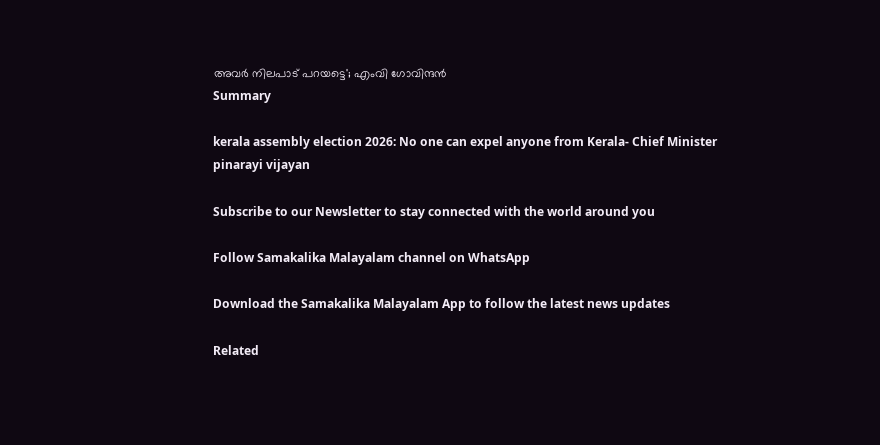അവർ നിലപാട് പറയട്ടെ'; എംവി ഗോവിന്ദന്‍
Summary

kerala assembly election 2026: No one can expel anyone from Kerala- Chief Minister pinarayi vijayan

Subscribe to our Newsletter to stay connected with the world around you

Follow Samakalika Malayalam channel on WhatsApp

Download the Samakalika Malayalam App to follow the latest news updates

Related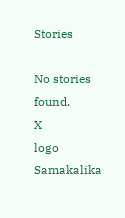Stories

No stories found.
X
logo
Samakalika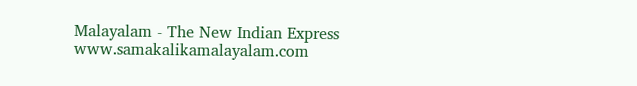Malayalam - The New Indian Express
www.samakalikamalayalam.com